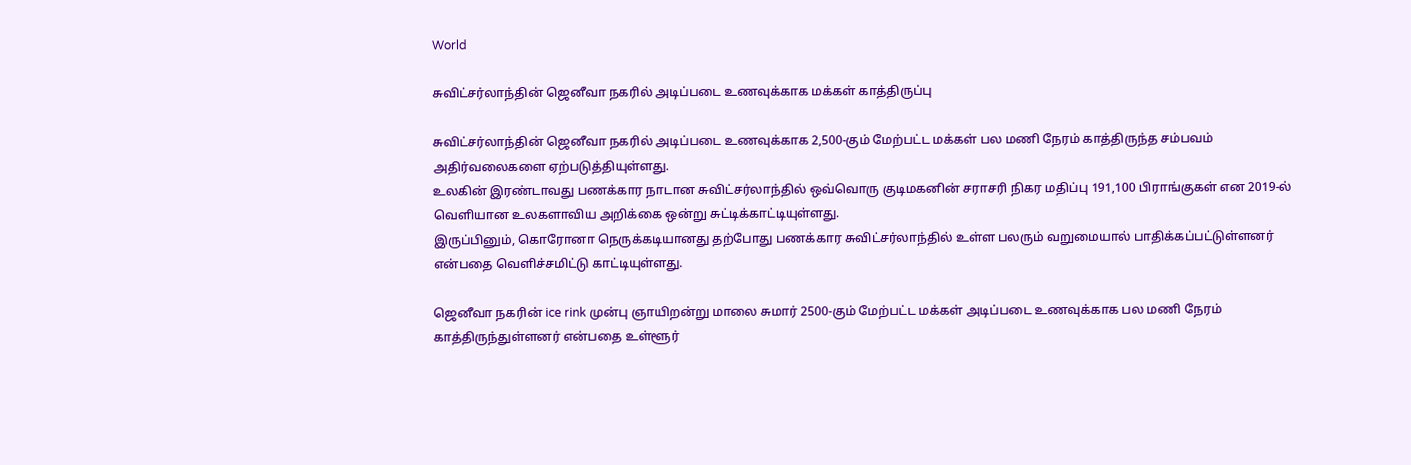World

சுவிட்சர்லாந்தின் ஜெனீவா நகரில் அடிப்படை உணவுக்காக மக்கள் காத்திருப்பு

சுவிட்சர்லாந்தின் ஜெனீவா நகரில் அடிப்படை உணவுக்காக 2,500-கும் மேற்பட்ட மக்கள் பல மணி நேரம் காத்திருந்த சம்பவம் அதிர்வலைகளை ஏற்படுத்தியுள்ளது.
உலகின் இரண்டாவது பணக்கார நாடான சுவிட்சர்லாந்தில் ஒவ்வொரு குடிமகனின் சராசரி நிகர மதிப்பு 191,100 பிராங்குகள் என 2019-ல் வெளியான உலகளாவிய அறிக்கை ஒன்று சுட்டிக்காட்டியுள்ளது.
இருப்பினும், கொரோனா நெருக்கடியானது தற்போது பணக்கார சுவிட்சர்லாந்தில் உள்ள பலரும் வறுமையால் பாதிக்கப்பட்டுள்ளனர் என்பதை வெளிச்சமிட்டு காட்டியுள்ளது.

ஜெனீவா நகரின் ice rink முன்பு ஞாயிறன்று மாலை சுமார் 2500-கும் மேற்பட்ட மக்கள் அடிப்படை உணவுக்காக பல மணி நேரம் காத்திருந்துள்ளனர் என்பதை உள்ளூர்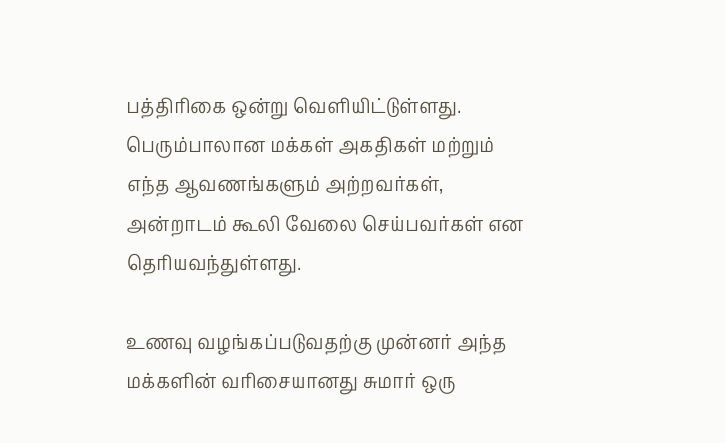பத்திரிகை ஒன்று வெளியிட்டுள்ளது.
பெரும்பாலான மக்கள் அகதிகள் மற்றும் எந்த ஆவணங்களும் அற்றவர்கள், அன்றாடம் கூலி வேலை செய்பவர்கள் என தெரியவந்துள்ளது.

உணவு வழங்கப்படுவதற்கு முன்னர் அந்த மக்களின் வரிசையானது சுமார் ஒரு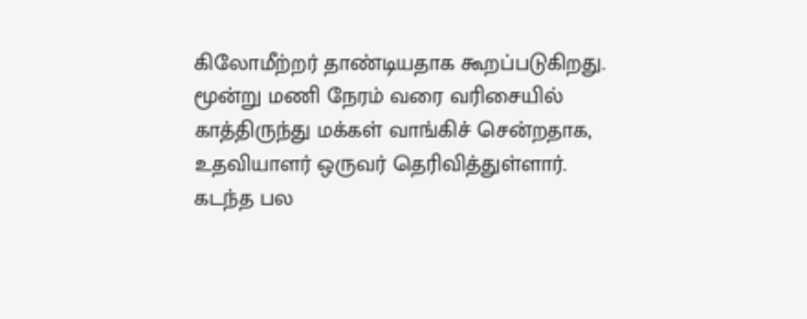கிலோமீற்றர் தாண்டியதாக கூறப்படுகிறது.
மூன்று மணி நேரம் வரை வரிசையில் காத்திருந்து மக்கள் வாங்கிச் சென்றதாக, உதவியாளர் ஒருவர் தெரிவித்துள்ளார்.
கடந்த பல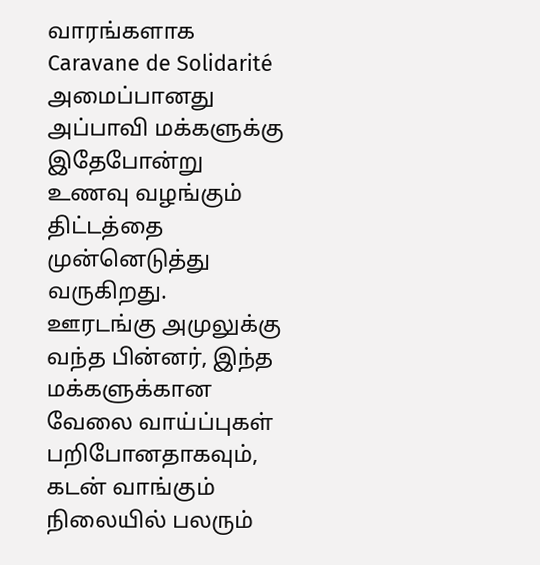வாரங்களாக Caravane de Solidarité அமைப்பானது அப்பாவி மக்களுக்கு இதேபோன்று உணவு வழங்கும் திட்டத்தை முன்னெடுத்து வருகிறது.
ஊரடங்கு அமுலுக்கு வந்த பின்னர், இந்த மக்களுக்கான வேலை வாய்ப்புகள் பறிபோனதாகவும்,
கடன் வாங்கும் நிலையில் பலரும்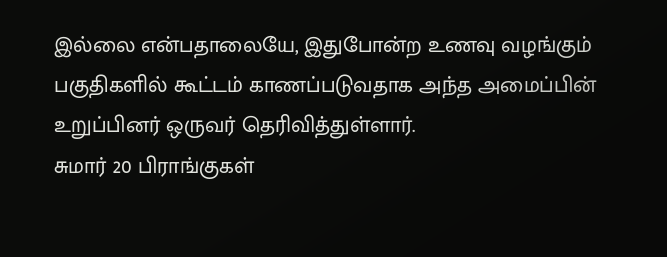இல்லை என்பதாலையே, இதுபோன்ற உணவு வழங்கும் பகுதிகளில் கூட்டம் காணப்படுவதாக அந்த அமைப்பின் உறுப்பினர் ஒருவர் தெரிவித்துள்ளார்.
சுமார் 20 பிராங்குகள்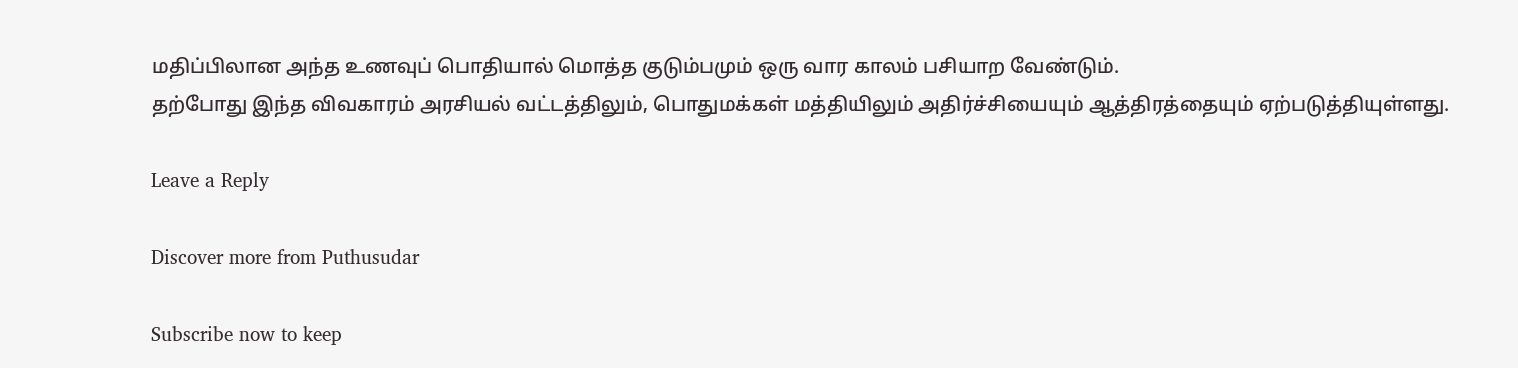மதிப்பிலான அந்த உணவுப் பொதியால் மொத்த குடும்பமும் ஒரு வார காலம் பசியாற வேண்டும்.
தற்போது இந்த விவகாரம் அரசியல் வட்டத்திலும், பொதுமக்கள் மத்தியிலும் அதிர்ச்சியையும் ஆத்திரத்தையும் ஏற்படுத்தியுள்ளது.

Leave a Reply

Discover more from Puthusudar

Subscribe now to keep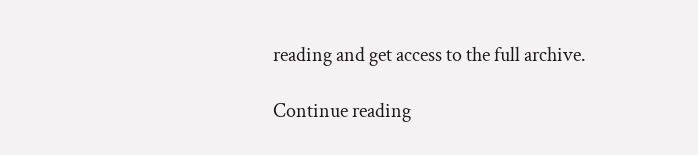reading and get access to the full archive.

Continue reading